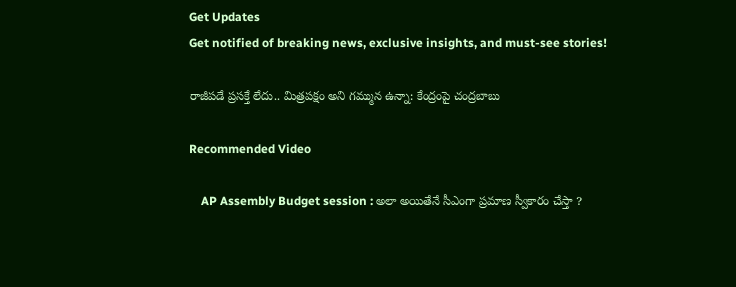Get Updates
Get notified of breaking news, exclusive insights, and must-see stories!

రాజీపడే ప్రసక్తే లేదు.. మిత్రపక్షం అని గమ్మున ఉన్నా: కేంద్రంపై చంద్రబాబు

Recommended Video

    AP Assembly Budget session : అలా అయితేనే సీఎంగా ప్రమాణ స్వీకారం చేస్తా ?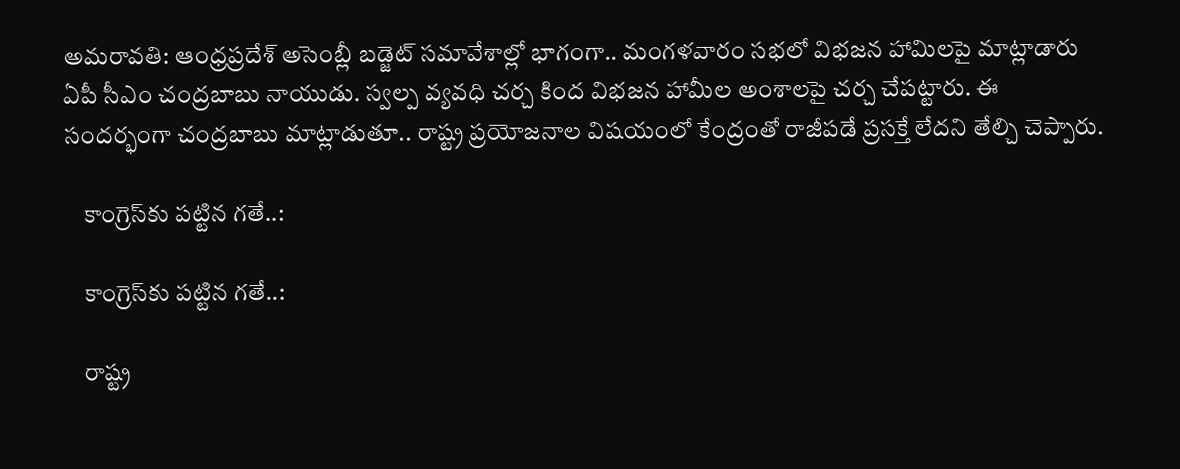అమరావతి: ఆంధ్రప్రదేశ్ అసెంబ్లీ బడ్జెట్ సమావేశాల్లో భాగంగా.. మంగళవారం సభలో విభజన హామిలపై మాట్లాడారు ఏపీ సీఎం చంద్రబాబు నాయుడు. స్వల్ప వ్యవధి చర్చ కింద విభజన హామీల అంశాలపై చర్చ చేపట్టారు. ఈ సందర్భంగా చంద్రబాబు మాట్లాడుతూ.. రాష్ట్ర ప్రయోజనాల విషయంలో కేంద్రంతో రాజీపడే ప్రసక్తే లేదని తేల్చి చెప్పారు.

    కాంగ్రెస్‌కు పట్టిన గతే..:

    కాంగ్రెస్‌కు పట్టిన గతే..:

    రాష్ట్ర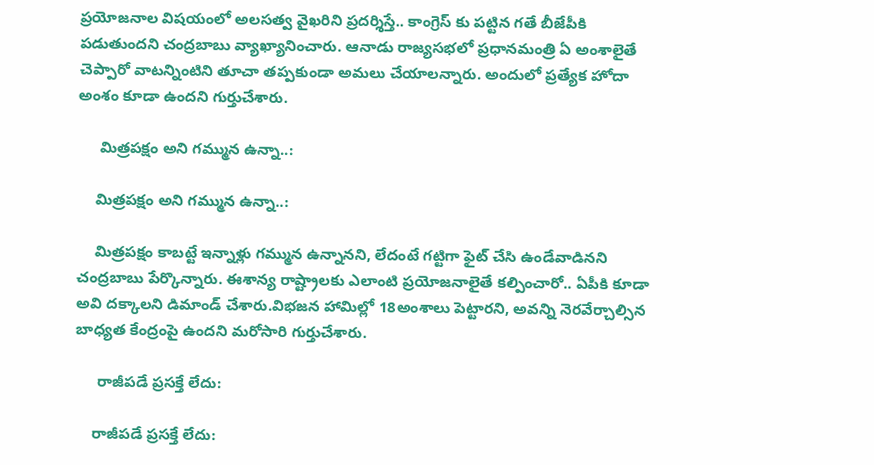ప్రయోజనాల విషయంలో అలసత్వ వైఖరిని ప్రదర్శిస్తే.. కాంగ్రెస్ కు పట్టిన గతే బీజేపీకి పడుతుందని చంద్రబాబు వ్యాఖ్యానించారు. ఆనాడు రాజ్యసభలో ప్రధానమంత్రి ఏ అంశాలైతే చెప్పారో వాటన్నింటిని తూచా తప్పకుండా అమలు చేయాలన్నారు. అందులో ప్రత్యేక హోదా అంశం కూడా ఉందని గుర్తుచేశారు.

     మిత్రపక్షం అని గమ్మున ఉన్నా..:

    మిత్రపక్షం అని గమ్మున ఉన్నా..:

    మిత్రపక్షం కాబట్టే ఇన్నాళ్లు గమ్మున ఉన్నానని, లేదంటే గట్టిగా ఫైట్ చేసి ఉండేవాడినని చంద్రబాబు పేర్కొన్నారు. ఈశాన్య రాష్ట్రాలకు ఎలాంటి ప్రయోజనాలైతే కల్పించారో.. ఏపీకి కూడా అవి దక్కాలని డిమాండ్ చేశారు.విభజన హామిల్లో 18అంశాలు పెట్టారని, అవన్ని నెరవేర్చాల్సిన బాధ్యత కేంద్రంపై ఉందని మరోసారి గుర్తుచేశారు.

     రాజీపడే ప్రసక్తే లేదు:

    రాజీపడే ప్రసక్తే లేదు: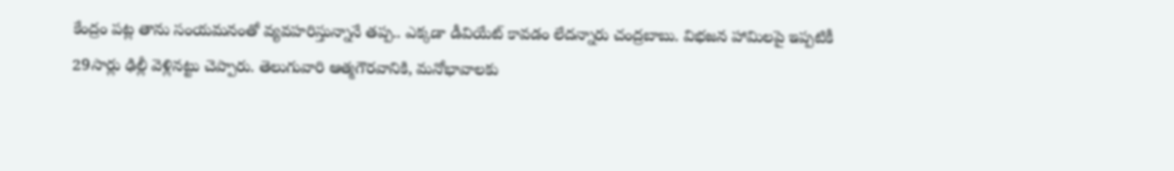కేంద్రం పట్ల తాను సంయమనంతో వ్యవహరిస్తున్నానే తప్ప.. ఎక్కడా డీవియేట్ కావడం లేదన్నారు చంద్రబాబు. విభజన హామిలపై ఇప్పటికీ 29సార్లు ఢిల్లీ వెళ్లినట్టు చెప్పారు. తెలుగువారి ఆత్మగౌరవానికి, మనోభావాలకు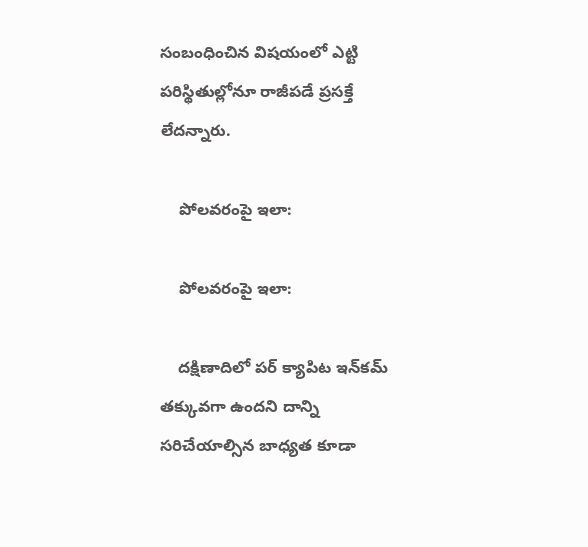సంబంధించిన విషయంలో ఎట్టి పరిస్థితుల్లోనూ రాజీపడే ప్రసక్తే లేదన్నారు.

    పోలవరంపై ఇలా:

    పోలవరంపై ఇలా:

    దక్షిణాదిలో పర్ క్యాపిట ఇన్‌కమ్ తక్కువగా ఉందని దాన్ని సరిచేయాల్సిన బాధ్యత కూడా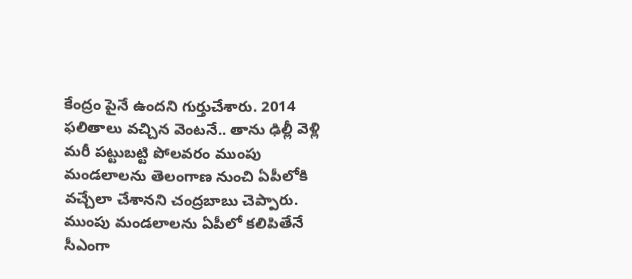కేంద్రం పైనే ఉందని గుర్తుచేశారు. 2014 ఫలితాలు వచ్చిన వెంటనే.. తాను ఢిల్లీ వెళ్లి మరీ పట్టుబట్టి పోలవరం ముంపు మండలాలను తెలంగాణ నుంచి ఏపీలోకి వచ్చేలా చేశానని చంద్రబాబు చెప్పారు. ముంపు మండలాలను ఏపీలో కలిపితేనే సీఎంగా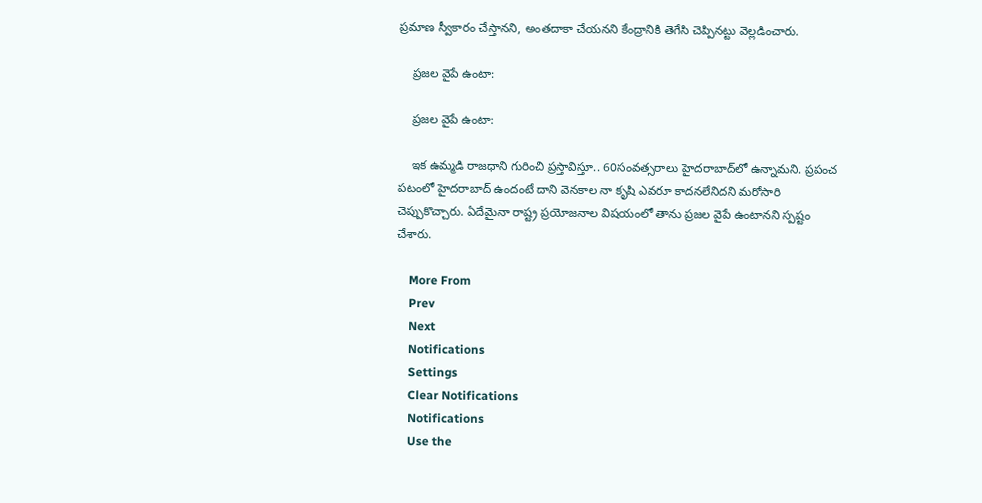ప్రమాణ స్వీకారం చేస్తానని, అంతదాకా చేయనని కేంద్రానికి తెగేసి చెప్పినట్టు వెల్లడించారు.

    ప్రజల వైపే ఉంటా:

    ప్రజల వైపే ఉంటా:

    ఇక ఉమ్మడి రాజధాని గురించి ప్రస్తావిస్తూ.. 60సంవత్సరాలు హైదరాబాద్‌లో ఉన్నామని. ప్రపంచ పటంలో హైదరాబాద్ ఉందంటే దాని వెనకాల నా కృషి ఎవరూ కాదనలేనిదని మరోసారి చెప్పుకొచ్చారు. ఏదేమైనా రాష్ట్ర ప్రయోజనాల విషయంలో తాను ప్రజల వైపే ఉంటానని స్పష్టం చేశారు.

    More From
    Prev
    Next
    Notifications
    Settings
    Clear Notifications
    Notifications
    Use the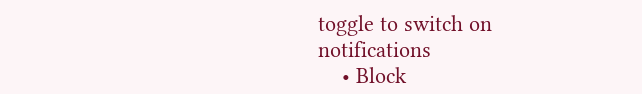toggle to switch on notifications
    • Block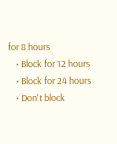for 8 hours
    • Block for 12 hours
    • Block for 24 hours
    • Don't block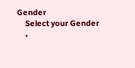Gender
    Select your Gender
    •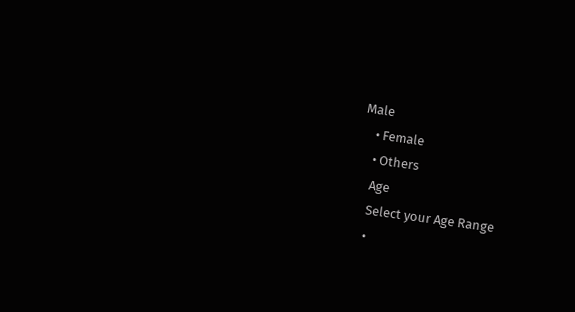Male
    • Female
    • Others
    Age
    Select your Age Range
    •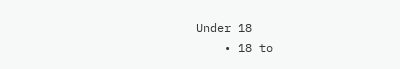Under 18
    • 18 to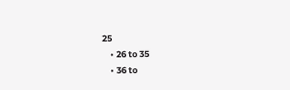25
    • 26 to 35
    • 36 to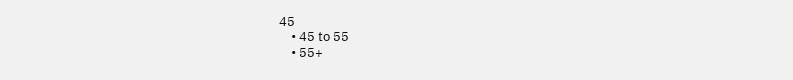45
    • 45 to 55
    • 55+